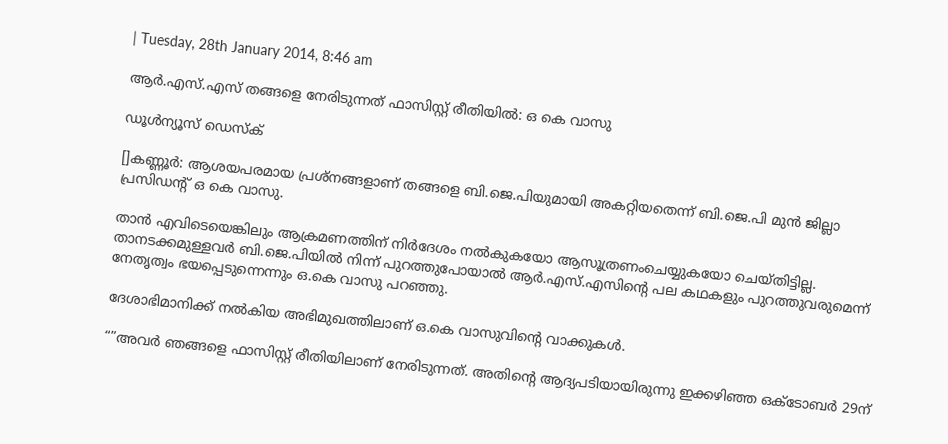| Tuesday, 28th January 2014, 8:46 am

ആര്‍.എസ്.എസ് തങ്ങളെ നേരിടുന്നത് ഫാസിസ്റ്റ് രീതിയില്‍: ഒ കെ വാസു

ഡൂള്‍ന്യൂസ് ഡെസ്‌ക്

[]കണ്ണൂര്‍: ആശയപരമായ പ്രശ്‌നങ്ങളാണ് തങ്ങളെ ബി.ജെ.പിയുമായി അകറ്റിയതെന്ന് ബി.ജെ.പി മുന്‍ ജില്ലാ പ്രസിഡന്റ് ഒ കെ വാസു.

താന്‍ എവിടെയെങ്കിലും ആക്രമണത്തിന് നിര്‍ദേശം നല്‍കുകയോ ആസൂത്രണംചെയ്യുകയോ ചെയ്തിട്ടില്ല. താനടക്കമുള്ളവര്‍ ബി.ജെ.പിയില്‍ നിന്ന് പുറത്തുപോയാല്‍ ആര്‍.എസ്.എസിന്റെ പല കഥകളും പുറത്തുവരുമെന്ന് നേതൃത്വം ഭയപ്പെടുന്നെന്നും ഒ.കെ വാസു പറഞ്ഞു.

ദേശാഭിമാനിക്ക് നല്‍കിയ അഭിമുഖത്തിലാണ് ഒ.കെ വാസുവിന്റെ വാക്കുകള്‍.

“”അവര്‍ ഞങ്ങളെ ഫാസിസ്റ്റ് രീതിയിലാണ് നേരിടുന്നത്. അതിന്റെ ആദ്യപടിയായിരുന്നു ഇക്കഴിഞ്ഞ ഒക്ടോബര്‍ 29ന്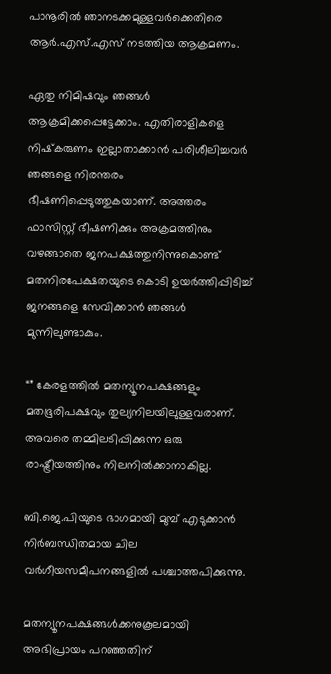പാനൂരില്‍ ഞാനടക്കമുള്ളവര്‍ക്കെതിരെ ആര്‍.എസ്.എസ് നടത്തിയ ആക്രമണം.

ഏതു നിമിഷവും ഞങ്ങള്‍ ആക്രമിക്കപ്പെട്ടേക്കാം. എതിരാളികളെ നിഷ്‌കരുണം ഇല്ലാതാക്കാന്‍ പരിശീലിച്ചവര്‍ ഞങ്ങളെ നിരന്തരം ഭീഷണിപ്പെടുത്തുകയാണ്. അത്തരം ഫാസിസ്റ്റ് ഭീഷണിക്കും അക്രമത്തിനും വഴങ്ങാതെ ജനപക്ഷത്തുനിന്നുകൊണ്ട് മതനിരപേക്ഷതയുടെ കൊടി ഉയര്‍ത്തിപ്പിടിച്ച് ജനങ്ങളെ സേവിക്കാന്‍ ഞങ്ങള്‍ മുന്നിലുണ്ടാകും.

“” കേരളത്തില്‍ മതന്യൂനപക്ഷങ്ങളും മതഭൂരിപക്ഷവും തുല്യനിലയിലുള്ളവരാണ്. അവരെ തമ്മിലടിപ്പിക്കുന്ന ഒരു രാഷ്ട്രീയത്തിനും നിലനില്‍ക്കാനാകില്ല.

ബി.ജെ.പിയുടെ ഭാഗമായി മുമ്പ് എടുക്കാന്‍ നിര്‍ബന്ധിതമായ ചില വര്‍ഗീയസമീപനങ്ങളില്‍ പശ്ചാത്തപിക്കുന്നു.

മതന്യൂനപക്ഷങ്ങള്‍ക്കനുകൂലമായി അഭിപ്രായം പറഞ്ഞതിന്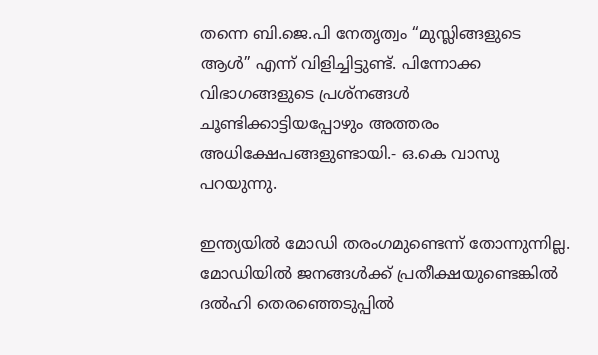തന്നെ ബി.ജെ.പി നേതൃത്വം “മുസ്ലിങ്ങളുടെ ആള്‍” എന്ന് വിളിച്ചിട്ടുണ്ട്. പിന്നോക്ക വിഭാഗങ്ങളുടെ പ്രശ്‌നങ്ങള്‍ ചൂണ്ടിക്കാട്ടിയപ്പോഴും അത്തരം അധിക്ഷേപങ്ങളുണ്ടായി.- ഒ.കെ വാസു പറയുന്നു.

ഇന്ത്യയില്‍ മോഡി തരംഗമുണ്ടെന്ന് തോന്നുന്നില്ല. മോഡിയില്‍ ജനങ്ങള്‍ക്ക് പ്രതീക്ഷയുണ്ടെങ്കില്‍ ദല്‍ഹി തെരഞ്ഞെടുപ്പില്‍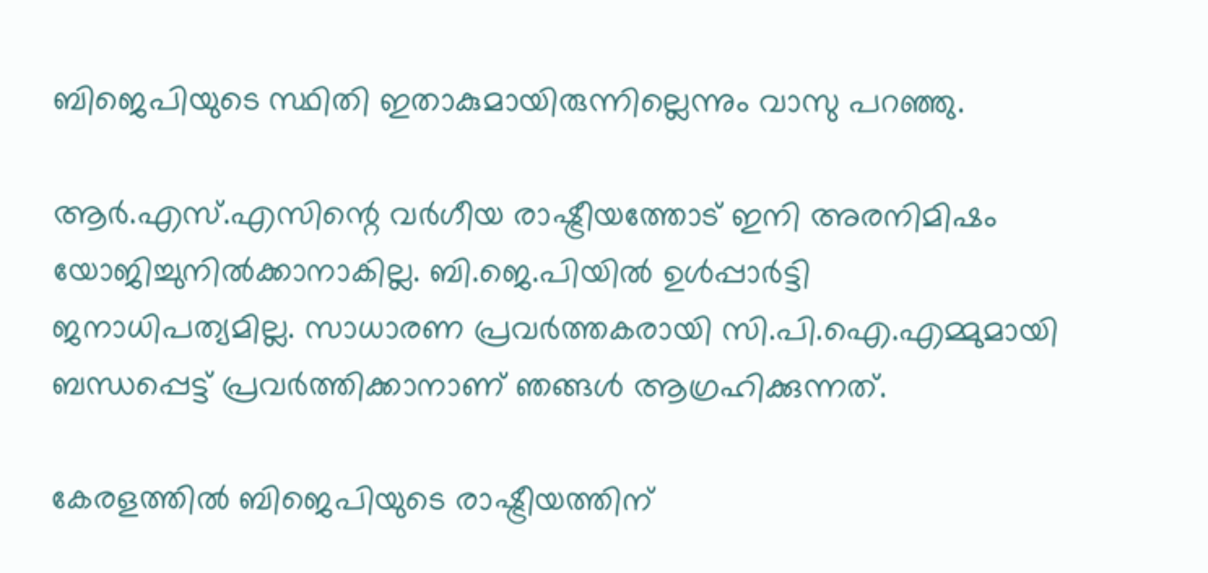ബിജെപിയുടെ സ്ഥിതി ഇതാകുമായിരുന്നില്ലെന്നും വാസു പറഞ്ഞു.

ആര്‍.എസ്.എസിന്റെ വര്‍ഗീയ രാഷ്ട്രീയത്തോട് ഇനി അരനിമിഷം യോജിച്ചുനില്‍ക്കാനാകില്ല. ബി.ജെ.പിയില്‍ ഉള്‍പ്പാര്‍ട്ടി ജനാധിപത്യമില്ല. സാധാരണ പ്രവര്‍ത്തകരായി സി.പി.ഐ.എമ്മുമായി ബന്ധപ്പെട്ട് പ്രവര്‍ത്തിക്കാനാണ് ഞങ്ങള്‍ ആഗ്രഹിക്കുന്നത്.

കേരളത്തില്‍ ബിജെപിയുടെ രാഷ്ട്രീയത്തിന്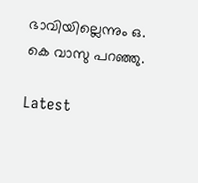ഭാവിയില്ലെന്നും ഒ. കെ വാസു പറഞ്ഞു.

Latest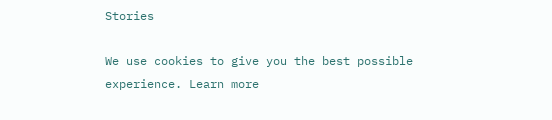Stories

We use cookies to give you the best possible experience. Learn more